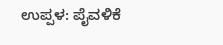ಉಪ್ಪಳ: ಪೈವಳಿಕೆ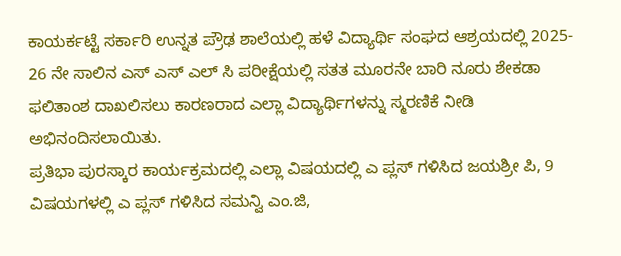ಕಾಯರ್ಕಟ್ಟೆ ಸರ್ಕಾರಿ ಉನ್ನತ ಪ್ರೌಢ ಶಾಲೆಯಲ್ಲಿ ಹಳೆ ವಿದ್ಯಾರ್ಥಿ ಸಂಘದ ಆಶ್ರಯದಲ್ಲಿ 2025- 26 ನೇ ಸಾಲಿನ ಎಸ್ ಎಸ್ ಎಲ್ ಸಿ ಪರೀಕ್ಷೆಯಲ್ಲಿ ಸತತ ಮೂರನೇ ಬಾರಿ ನೂರು ಶೇಕಡಾ ಫಲಿತಾಂಶ ದಾಖಲಿಸಲು ಕಾರಣರಾದ ಎಲ್ಲಾ ವಿದ್ಯಾರ್ಥಿಗಳನ್ನು ಸ್ಮರಣಿಕೆ ನೀಡಿ ಅಭಿನಂದಿಸಲಾಯಿತು.
ಪ್ರತಿಭಾ ಪುರಸ್ಕಾರ ಕಾರ್ಯಕ್ರಮದಲ್ಲಿ ಎಲ್ಲಾ ವಿಷಯದಲ್ಲಿ ಎ ಪ್ಲಸ್ ಗಳಿಸಿದ ಜಯಶ್ರೀ ಪಿ, 9 ವಿಷಯಗಳಲ್ಲಿ ಎ ಪ್ಲಸ್ ಗಳಿಸಿದ ಸಮನ್ವಿ ಎಂ.ಜಿ,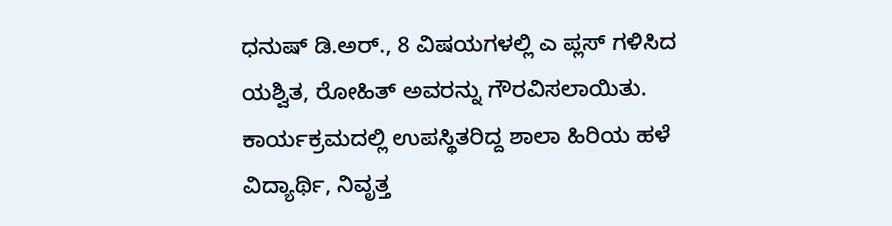ಧನುಷ್ ಡಿ.ಅರ್., 8 ವಿಷಯಗಳಲ್ಲಿ ಎ ಪ್ಲಸ್ ಗಳಿಸಿದ ಯಶ್ವಿತ, ರೋಹಿತ್ ಅವರನ್ನು ಗೌರವಿಸಲಾಯಿತು. ಕಾರ್ಯಕ್ರಮದಲ್ಲಿ ಉಪಸ್ಥಿತರಿದ್ದ ಶಾಲಾ ಹಿರಿಯ ಹಳೆ ವಿದ್ಯಾರ್ಥಿ, ನಿವೃತ್ತ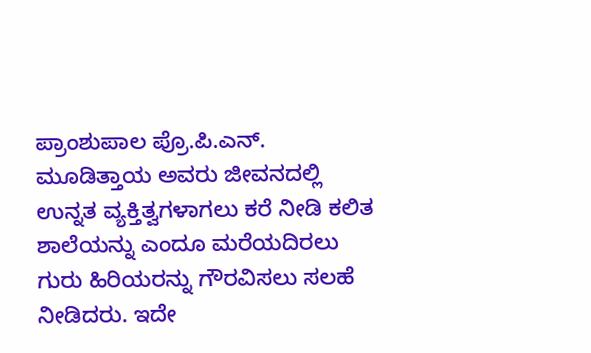ಪ್ರಾಂಶುಪಾಲ ಪ್ರೊ.ಪಿ.ಎನ್. ಮೂಡಿತ್ತಾಯ ಅವರು ಜೀವನದಲ್ಲಿ ಉನ್ನತ ವ್ಯಕ್ತಿತ್ವಗಳಾಗಲು ಕರೆ ನೀಡಿ ಕಲಿತ ಶಾಲೆಯನ್ನು ಎಂದೂ ಮರೆಯದಿರಲು ಗುರು ಹಿರಿಯರನ್ನು ಗೌರವಿಸಲು ಸಲಹೆ ನೀಡಿದರು. ಇದೇ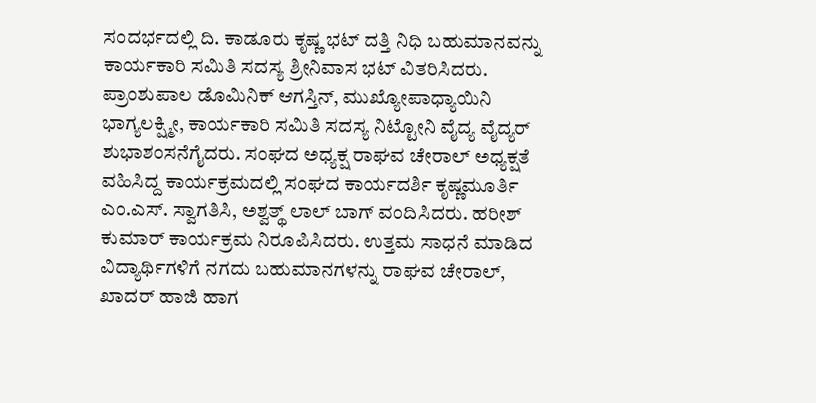ಸಂದರ್ಭದಲ್ಲಿ ದಿ. ಕಾಡೂರು ಕೃಷ್ಣ ಭಟ್ ದತ್ತಿ ನಿಧಿ ಬಹುಮಾನವನ್ನು ಕಾರ್ಯಕಾರಿ ಸಮಿತಿ ಸದಸ್ಯ ಶ್ರೀನಿವಾಸ ಭಟ್ ವಿತರಿಸಿದರು. ಪ್ರಾಂಶುಪಾಲ ಡೊಮಿನಿಕ್ ಆಗಸ್ತಿನ್, ಮುಖ್ಯೋಪಾಧ್ಯಾಯಿನಿ ಭಾಗ್ಯಲಕ್ಷ್ಮೀ, ಕಾರ್ಯಕಾರಿ ಸಮಿತಿ ಸದಸ್ಯ ನಿಟ್ಟೋನಿ ವೈದ್ಯ ವೈದ್ಯರ್ ಶುಭಾಶಂಸನೆಗೈದರು. ಸಂಘದ ಅಧ್ಯಕ್ಷ ರಾಘವ ಚೇರಾಲ್ ಅಧ್ಯಕ್ಷತೆ ವಹಿಸಿದ್ದ ಕಾರ್ಯಕ್ರಮದಲ್ಲಿ ಸಂಘದ ಕಾರ್ಯದರ್ಶಿ ಕೃಷ್ಣಮೂರ್ತಿ ಎಂ.ಎಸ್. ಸ್ವಾಗತಿಸಿ, ಅಶ್ವತ್ಥ್ ಲಾಲ್ ಬಾಗ್ ವಂದಿಸಿದರು. ಹರೀಶ್ ಕುಮಾರ್ ಕಾರ್ಯಕ್ರಮ ನಿರೂಪಿಸಿದರು. ಉತ್ತಮ ಸಾಧನೆ ಮಾಡಿದ ವಿದ್ಯಾರ್ಥಿಗಳಿಗೆ ನಗದು ಬಹುಮಾನಗಳನ್ನು ರಾಘವ ಚೇರಾಲ್, ಖಾದರ್ ಹಾಜಿ ಹಾಗ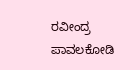ರವೀಂದ್ರ ಪಾವಲಕೋಡಿ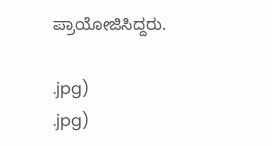ಪ್ರಾಯೋಜಿಸಿದ್ದರು.

.jpg)
.jpg)